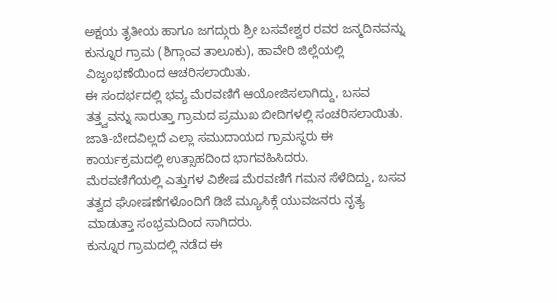ಅಕ್ಷಯ ತೃತೀಯ ಹಾಗೂ ಜಗದ್ಗುರು ಶ್ರೀ ಬಸವೇಶ್ವರ ರವರ ಜನ್ಮದಿನವನ್ನು ಕುನ್ನೂರ ಗ್ರಾಮ (ಶಿಗ್ಗಾಂವ ತಾಲೂಕು), ಹಾವೇರಿ ಜಿಲ್ಲೆಯಲ್ಲಿ ವಿಜೃಂಭಣೆಯಿಂದ ಆಚರಿಸಲಾಯಿತು.
ಈ ಸಂದರ್ಭದಲ್ಲಿ ಭವ್ಯ ಮೆರವಣಿಗೆ ಆಯೋಜಿಸಲಾಗಿದ್ದು, ಬಸವ ತತ್ತ್ವವನ್ನು ಸಾರುತ್ತಾ ಗ್ರಾಮದ ಪ್ರಮುಖ ಬೀದಿಗಳಲ್ಲಿ ಸಂಚರಿಸಲಾಯಿತು. ಜಾತಿ-ಬೇದವಿಲ್ಲದೆ ಎಲ್ಲಾ ಸಮುದಾಯದ ಗ್ರಾಮಸ್ಥರು ಈ ಕಾರ್ಯಕ್ರಮದಲ್ಲಿ ಉತ್ಸಾಹದಿಂದ ಭಾಗವಹಿಸಿದರು.
ಮೆರವಣಿಗೆಯಲ್ಲಿ ಎತ್ತುಗಳ ವಿಶೇಷ ಮೆರವಣಿಗೆ ಗಮನ ಸೆಳೆದಿದ್ದು, ಬಸವ ತತ್ವದ ಘೋಷಣೆಗಳೊಂದಿಗೆ ಡಿಜೆ ಮ್ಯೂಸಿಕ್ಗೆ ಯುವಜನರು ನೃತ್ಯ ಮಾಡುತ್ತಾ ಸಂಭ್ರಮದಿಂದ ಸಾಗಿದರು.
ಕುನ್ನೂರ ಗ್ರಾಮದಲ್ಲಿ ನಡೆದ ಈ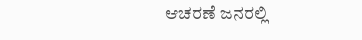ಆಚರಣೆ ಜನರಲ್ಲಿ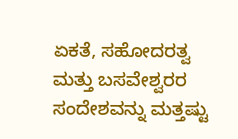ಏಕತೆ, ಸಹೋದರತ್ವ ಮತ್ತು ಬಸವೇಶ್ವರರ ಸಂದೇಶವನ್ನು ಮತ್ತಷ್ಟು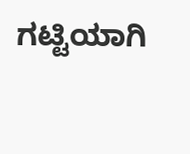ಗಟ್ಟಿಯಾಗಿ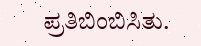ಪ್ರತಿಬಿಂಬಿಸಿತು.